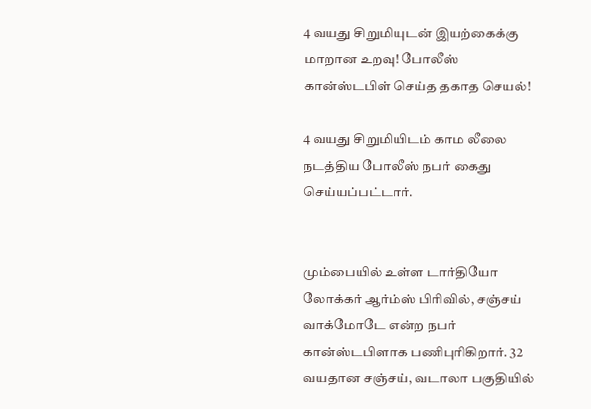4 வயது சிறுமியுடன் இயற்கைக்கு மாறான உறவு! போலீஸ் கான்ஸ்டபிள் செய்த தகாத செயல்!

4 வயது சிறுமியிடம் காம லீலை நடத்திய போலீஸ் நபர் கைது செய்யப்பட்டார்.


மும்பையில் உள்ள டார்தியோ லோக்கர் ஆர்ம்ஸ் பிரிவில், சஞ்சய் வாக்மோடே என்ற நபர் கான்ஸ்டபிளாக பணிபுரிகிறார். 32 வயதான சஞ்சய், வடாலா பகுதியில்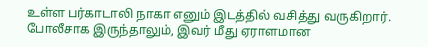உள்ள பர்காடாலி நாகா எனும் இடத்தில் வசித்து வருகிறார். போலீசாக இருந்தாலும், இவர் மீது ஏராளமான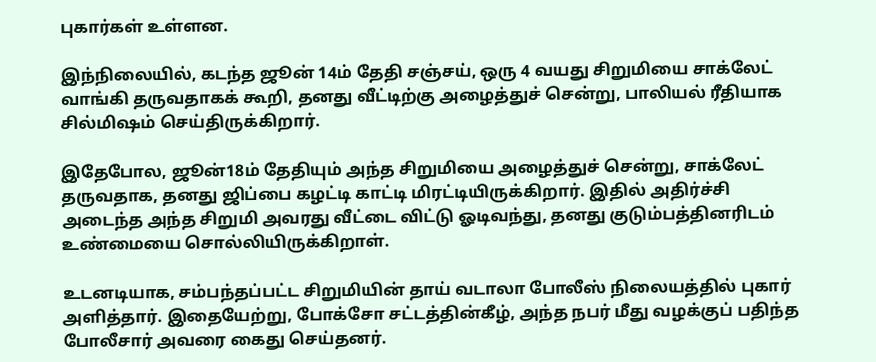புகார்கள் உள்ளன.

இந்நிலையில், கடந்த ஜூன் 14ம் தேதி சஞ்சய், ஒரு 4 வயது சிறுமியை சாக்லேட் வாங்கி தருவதாகக் கூறி, தனது வீட்டிற்கு அழைத்துச் சென்று, பாலியல் ரீதியாக சில்மிஷம் செய்திருக்கிறார்.

இதேபோல, ஜூன்18ம் தேதியும் அந்த சிறுமியை அழைத்துச் சென்று, சாக்லேட் தருவதாக, தனது ஜிப்பை கழட்டி காட்டி மிரட்டியிருக்கிறார். இதில் அதிர்ச்சி அடைந்த அந்த சிறுமி அவரது வீட்டை விட்டு ஓடிவந்து, தனது குடும்பத்தினரிடம் உண்மையை சொல்லியிருக்கிறாள்.

உடனடியாக, சம்பந்தப்பட்ட சிறுமியின் தாய் வடாலா போலீஸ் நிலையத்தில் புகார் அளித்தார். இதையேற்று, போக்சோ சட்டத்தின்கீழ், அந்த நபர் மீது வழக்குப் பதிந்த போலீசார் அவரை கைது செய்தனர்.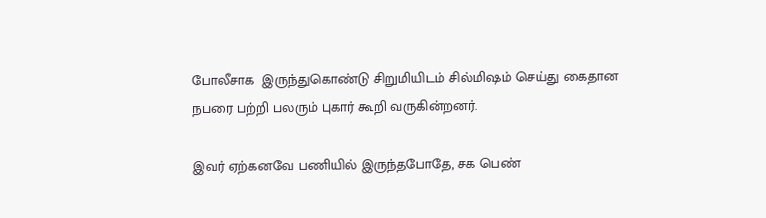போலீசாக  இருந்துகொண்டு சிறுமியிடம் சில்மிஷம் செய்து கைதான நபரை பற்றி பலரும் புகார் கூறி வருகின்றனர்.

இவர் ஏற்கனவே பணியில் இருந்தபோதே, சக பெண்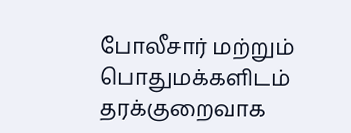போலீசார் மற்றும் பொதுமக்களிடம் தரக்குறைவாக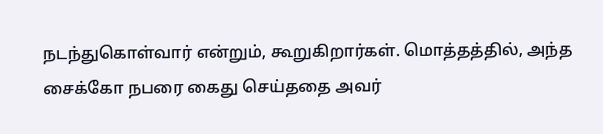நடந்துகொள்வார் என்றும், கூறுகிறார்கள். மொத்தத்தில், அந்த சைக்கோ நபரை கைது செய்ததை அவர்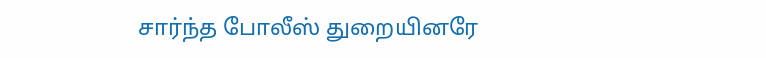சார்ந்த போலீஸ் துறையினரே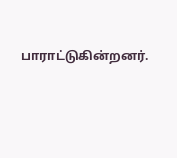பாராட்டுகின்றனர்.